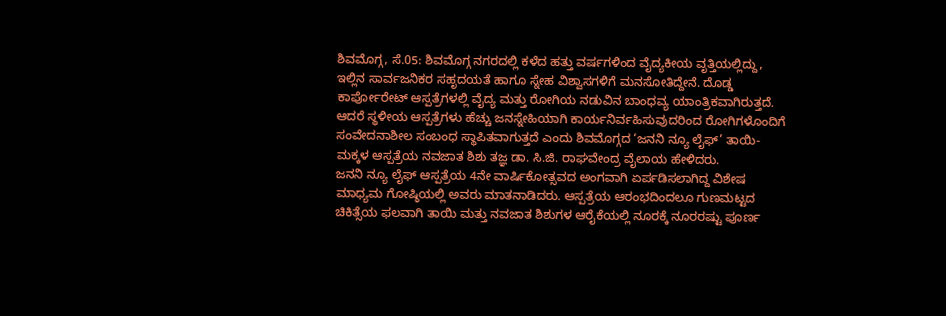ಶಿವಮೊಗ್ಗ, ಸೆ.05: ಶಿವಮೊಗ್ಗ ನಗರದಲ್ಲಿ ಕಳೆದ ಹತ್ತು ವರ್ಷಗಳಿಂದ ವೈದ್ಯಕೀಯ ವೃತ್ತಿಯಲ್ಲಿದ್ದು, ಇಲ್ಲಿನ ಸಾರ್ವಜನಿಕರ ಸಹೃದಯತೆ ಹಾಗೂ ಸ್ನೇಹ ವಿಶ್ವಾಸಗಳಿಗೆ ಮನಸೋತಿದ್ದೇನೆ. ದೊಡ್ಡ ಕಾರ್ಪೋರೇಟ್ ಆಸ್ಪತ್ರೆಗಳಲ್ಲಿ ವೈದ್ಯ ಮತ್ತು ರೋಗಿಯ ನಡುವಿನ ಬಾಂಧವ್ಯ ಯಾಂತ್ರಿಕವಾಗಿರುತ್ತದೆ. ಆದರೆ ಸ್ಥಳೀಯ ಆಸ್ಪತ್ರೆಗಳು ಹೆಚ್ಚು ಜನಸ್ನೇಹಿಯಾಗಿ ಕಾರ್ಯನಿರ್ವಹಿಸುವುದರಿಂದ ರೋಗಿಗಳೊಂದಿಗೆ ಸಂವೇದನಾಶೀಲ ಸಂಬಂಧ ಸ್ಥಾಪಿತವಾಗುತ್ತದೆ ಎಂದು ಶಿವಮೊಗ್ಗದ ‘ಜನನಿ ನ್ಯೂ ಲೈಫ್’ ತಾಯಿ-ಮಕ್ಕಳ ಆಸ್ಪತ್ರೆಯ ನವಜಾತ ಶಿಶು ತಜ್ಞ ಡಾ. ಸಿ.ಜಿ. ರಾಘವೇಂದ್ರ ವೈಲಾಯ ಹೇಳಿದರು.
ಜನನಿ ನ್ಯೂ ಲೈಫ್ ಆಸ್ಪತ್ರೆಯ 4ನೇ ವಾರ್ಷಿಕೋತ್ಸವದ ಅಂಗವಾಗಿ ಏರ್ಪಡಿಸಲಾಗಿದ್ದ ವಿಶೇಷ ಮಾಧ್ಯಮ ಗೋಷ್ಠಿಯಲ್ಲಿ ಅವರು ಮಾತನಾಡಿದರು. ಆಸ್ಪತ್ರೆಯ ಆರಂಭದಿಂದಲೂ ಗುಣಮಟ್ಟದ ಚಿಕಿತ್ಸೆಯ ಫಲವಾಗಿ ತಾಯಿ ಮತ್ತು ನವಜಾತ ಶಿಶುಗಳ ಆರೈಕೆಯಲ್ಲಿ ನೂರಕ್ಕೆ ನೂರರಷ್ಟು ಪೂರ್ಣ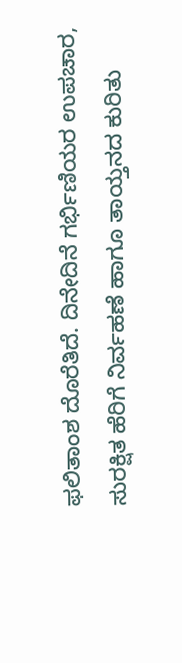ಫಲಿತಾಂಶ ದೊರೆತಿದೆ. ದಿನೇದಿನೆ ಗರ್ಭಿಣಿಯರ ಉಪಚಾರ, ಸುರಕ್ಷಿತ ಹೆರಿಗೆ ನಿರ್ವಹಣೆ ಹಾಗೂ ತಾಯ್ತನದ ಕುರಿತು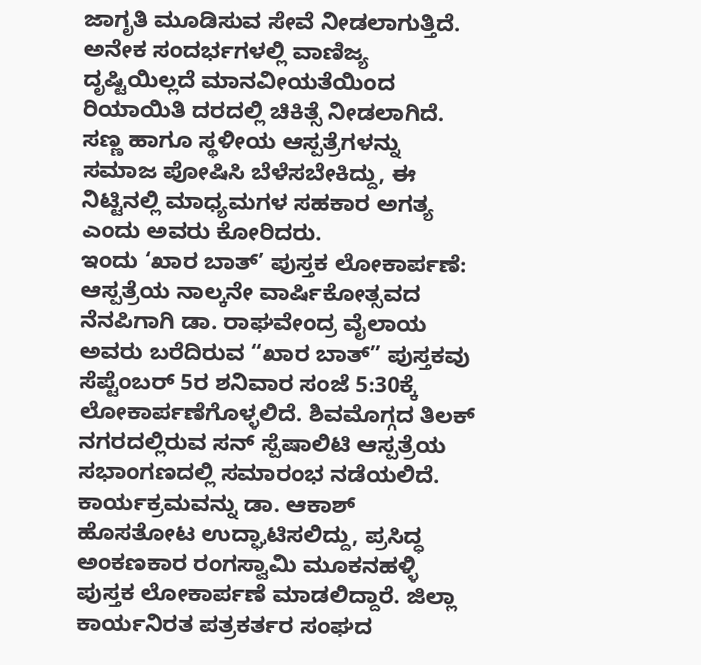ಜಾಗೃತಿ ಮೂಡಿಸುವ ಸೇವೆ ನೀಡಲಾಗುತ್ತಿದೆ. ಅನೇಕ ಸಂದರ್ಭಗಳಲ್ಲಿ ವಾಣಿಜ್ಯ ದೃಷ್ಟಿಯಿಲ್ಲದೆ ಮಾನವೀಯತೆಯಿಂದ ರಿಯಾಯಿತಿ ದರದಲ್ಲಿ ಚಿಕಿತ್ಸೆ ನೀಡಲಾಗಿದೆ. ಸಣ್ಣ ಹಾಗೂ ಸ್ಥಳೀಯ ಆಸ್ಪತ್ರೆಗಳನ್ನು ಸಮಾಜ ಪೋಷಿಸಿ ಬೆಳೆಸಬೇಕಿದ್ದು, ಈ ನಿಟ್ಟಿನಲ್ಲಿ ಮಾಧ್ಯಮಗಳ ಸಹಕಾರ ಅಗತ್ಯ ಎಂದು ಅವರು ಕೋರಿದರು.
ಇಂದು ‘ಖಾರ ಬಾತ್’ ಪುಸ್ತಕ ಲೋಕಾರ್ಪಣೆ:
ಆಸ್ಪತ್ರೆಯ ನಾಲ್ಕನೇ ವಾರ್ಷಿಕೋತ್ಸವದ ನೆನಪಿಗಾಗಿ ಡಾ. ರಾಘವೇಂದ್ರ ವೈಲಾಯ ಅವರು ಬರೆದಿರುವ “ಖಾರ ಬಾತ್” ಪುಸ್ತಕವು ಸೆಪ್ಟೆಂಬರ್ 5ರ ಶನಿವಾರ ಸಂಜೆ 5:30ಕ್ಕೆ ಲೋಕಾರ್ಪಣೆಗೊಳ್ಳಲಿದೆ. ಶಿವಮೊಗ್ಗದ ತಿಲಕ್ ನಗರದಲ್ಲಿರುವ ಸನ್ ಸ್ಪೆಷಾಲಿಟಿ ಆಸ್ಪತ್ರೆಯ ಸಭಾಂಗಣದಲ್ಲಿ ಸಮಾರಂಭ ನಡೆಯಲಿದೆ.
ಕಾರ್ಯಕ್ರಮವನ್ನು ಡಾ. ಆಕಾಶ್ ಹೊಸತೋಟ ಉದ್ಘಾಟಿಸಲಿದ್ದು, ಪ್ರಸಿದ್ಧ ಅಂಕಣಕಾರ ರಂಗಸ್ವಾಮಿ ಮೂಕನಹಳ್ಳಿ ಪುಸ್ತಕ ಲೋಕಾರ್ಪಣೆ ಮಾಡಲಿದ್ದಾರೆ. ಜಿಲ್ಲಾ ಕಾರ್ಯನಿರತ ಪತ್ರಕರ್ತರ ಸಂಘದ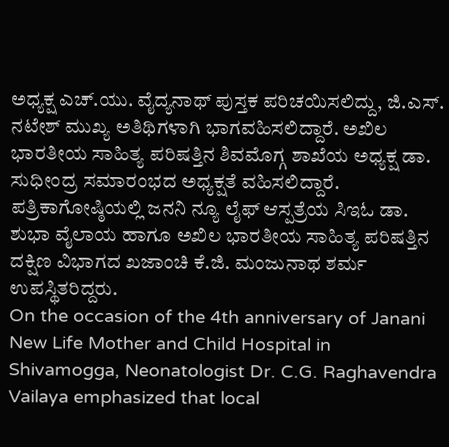ಅಧ್ಯಕ್ಷ ಎಚ್.ಯು. ವೈದ್ಯನಾಥ್ ಪುಸ್ತಕ ಪರಿಚಯಿಸಲಿದ್ದು, ಜಿ.ಎಸ್. ನಟೇಶ್ ಮುಖ್ಯ ಅತಿಥಿಗಳಾಗಿ ಭಾಗವಹಿಸಲಿದ್ದಾರೆ. ಅಖಿಲ ಭಾರತೀಯ ಸಾಹಿತ್ಯ ಪರಿಷತ್ತಿನ ಶಿವಮೊಗ್ಗ ಶಾಖೆಯ ಅಧ್ಯಕ್ಷ ಡಾ. ಸುಧೀಂದ್ರ ಸಮಾರಂಭದ ಅಧ್ಯಕ್ಷತೆ ವಹಿಸಲಿದ್ದಾರೆ.
ಪತ್ರಿಕಾಗೋಷ್ಠಿಯಲ್ಲಿ ಜನನಿ ನ್ಯೂ ಲೈಫ್ ಆಸ್ಪತ್ರೆಯ ಸಿಇಓ ಡಾ. ಶುಭಾ ವೈಲಾಯ ಹಾಗೂ ಅಖಿಲ ಭಾರತೀಯ ಸಾಹಿತ್ಯ ಪರಿಷತ್ತಿನ ದಕ್ಷಿಣ ವಿಭಾಗದ ಖಜಾಂಚಿ ಕೆ.ಜಿ. ಮಂಜುನಾಥ ಶರ್ಮ ಉಪಸ್ಥಿತರಿದ್ದರು.
On the occasion of the 4th anniversary of Janani New Life Mother and Child Hospital in Shivamogga, Neonatologist Dr. C.G. Raghavendra Vailaya emphasized that local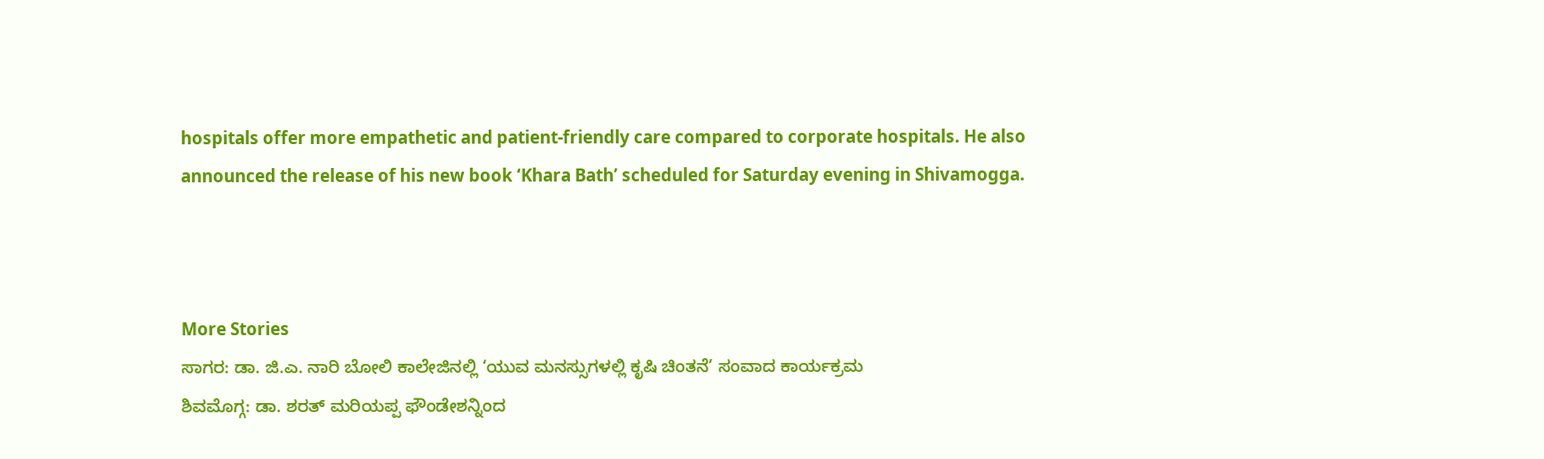hospitals offer more empathetic and patient-friendly care compared to corporate hospitals. He also announced the release of his new book ‘Khara Bath’ scheduled for Saturday evening in Shivamogga.



More Stories
ಸಾಗರ: ಡಾ. ಜಿ.ಎ. ನಾರಿ ಬೋಲಿ ಕಾಲೇಜಿನಲ್ಲಿ ‘ಯುವ ಮನಸ್ಸುಗಳಲ್ಲಿ ಕೃಷಿ ಚಿಂತನೆ’ ಸಂವಾದ ಕಾರ್ಯಕ್ರಮ
ಶಿವಮೊಗ್ಗ: ಡಾ. ಶರತ್ ಮರಿಯಪ್ಪ ಫೌಂಡೇಶನ್ನಿಂದ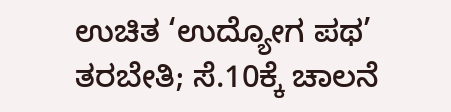ಉಚಿತ ‘ಉದ್ಯೋಗ ಪಥ’ ತರಬೇತಿ; ಸೆ.10ಕ್ಕೆ ಚಾಲನೆ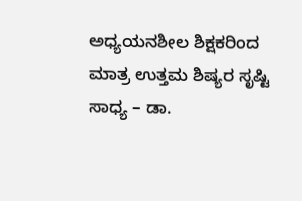ಅಧ್ಯಯನಶೀಲ ಶಿಕ್ಷಕರಿಂದ ಮಾತ್ರ ಉತ್ತಮ ಶಿಷ್ಯರ ಸೃಷ್ಟಿ ಸಾಧ್ಯ – ಡಾ.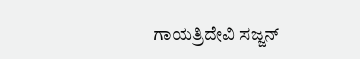ಗಾಯತ್ರಿದೇವಿ ಸಜ್ಜನ್